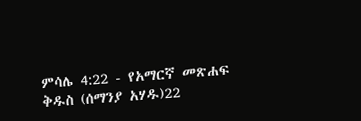ምሳሌ 4:22 - የአማርኛ መጽሐፍ ቅዱስ (ሰማንያ አሃዱ)22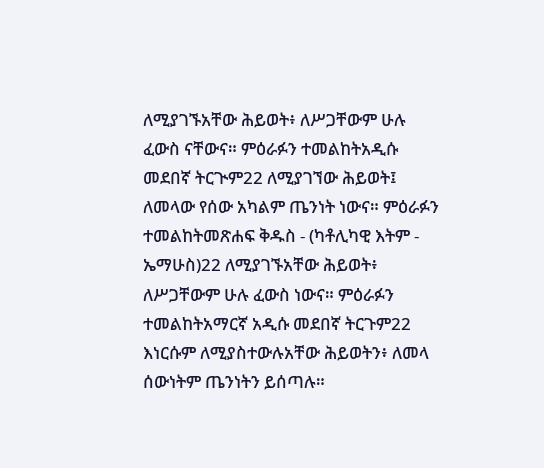ለሚያገኙአቸው ሕይወት፥ ለሥጋቸውም ሁሉ ፈውስ ናቸውና። ምዕራፉን ተመልከትአዲሱ መደበኛ ትርጒም22 ለሚያገኘው ሕይወት፤ ለመላው የሰው አካልም ጤንነት ነውና። ምዕራፉን ተመልከትመጽሐፍ ቅዱስ - (ካቶሊካዊ እትም - ኤማሁስ)22 ለሚያገኙአቸው ሕይወት፥ ለሥጋቸውም ሁሉ ፈውስ ነውና። ምዕራፉን ተመልከትአማርኛ አዲሱ መደበኛ ትርጉም22 እነርሱም ለሚያስተውሉአቸው ሕይወትን፥ ለመላ ሰውነትም ጤንነትን ይሰጣሉ።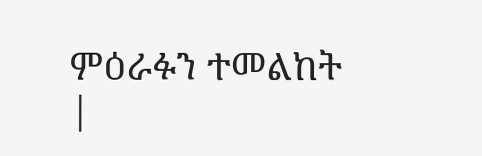ምዕራፉን ተመልከት |